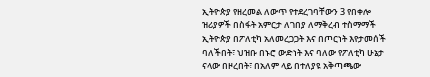ኢትዮጵያ የዘረመል ለውጥ የተደረገባቸውን 3 የበቀሎ ዝሪያዎች በስፋት አምርታ ለገበያ ለማቅረብ ተስማማች
ኢትዮጵያ በፖለቲካ አለመረጋጋት እና በጦርነት እየታመሰች ባለችበት፣ ህዝቡ በኑሮ ውድነት እና ባለው የፖለቲካ ሁኔታ ናላው በዞረበት፣ በአለም ላይ በተለያዩ አቅጣጫው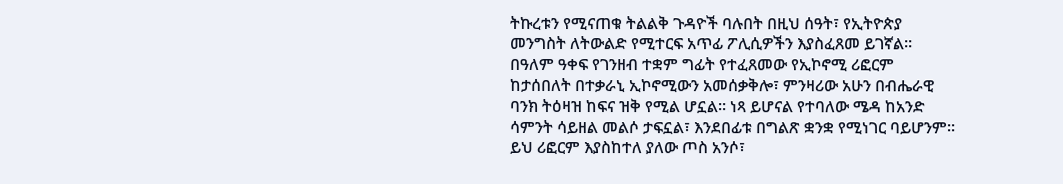ትኩረቱን የሚናጠቁ ትልልቅ ጉዳዮች ባሉበት በዚህ ሰዓት፣ የኢትዮጵያ መንግስት ለትውልድ የሚተርፍ አጥፊ ፖሊሲዎችን እያስፈጸመ ይገኛል። በዓለም ዓቀፍ የገንዘብ ተቋም ግፊት የተፈጸመው የኢኮኖሚ ሪፎርም ከታሰበለት በተቃራኒ ኢኮኖሚውን አመሰቃቅሎ፣ ምንዛሪው አሁን በብሔራዊ ባንክ ትዕዛዝ ከፍና ዝቅ የሚል ሆኗል። ነጻ ይሆናል የተባለው ሜዳ ከአንድ ሳምንት ሳይዘል መልሶ ታፍኗል፣ እንደበፊቱ በግልጽ ቋንቋ የሚነገር ባይሆንም። ይህ ሪፎርም እያስከተለ ያለው ጦስ አንሶ፣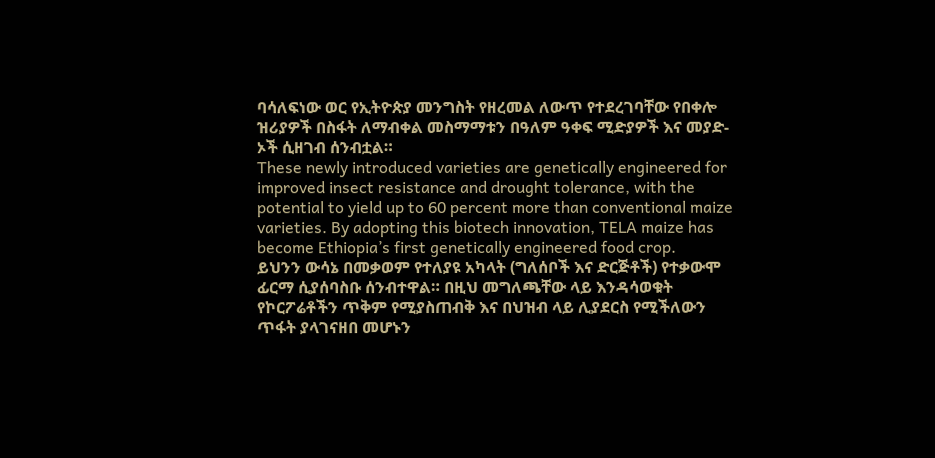ባሳለፍነው ወር የኢትዮጵያ መንግስት የዘረመል ለውጥ የተደረገባቸው የበቀሎ ዝሪያዎች በስፋት ለማብቀል መስማማቱን በዓለም ዓቀፍ ሚድያዎች እና መያድ-ኦች ሲዘገብ ሰንብቷል።
These newly introduced varieties are genetically engineered for improved insect resistance and drought tolerance, with the potential to yield up to 60 percent more than conventional maize varieties. By adopting this biotech innovation, TELA maize has become Ethiopia’s first genetically engineered food crop.
ይህንን ውሳኔ በመቃወም የተለያዩ አካላት (ግለሰቦች እና ድርጅቶች) የተቃውሞ ፊርማ ሲያሰባስቡ ሰንብተዋል። በዚህ መግለጫቸው ላይ እንዳሳወቁት የኮርፖሬቶችን ጥቅም የሚያስጠብቅ እና በህዝብ ላይ ሊያደርስ የሚችለውን ጥፋት ያላገናዘበ መሆኑን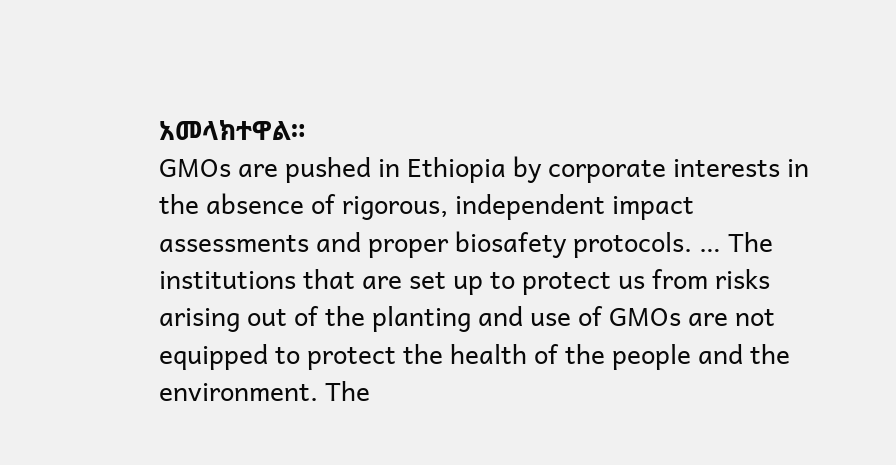አመላክተዋል።
GMOs are pushed in Ethiopia by corporate interests in the absence of rigorous, independent impact assessments and proper biosafety protocols. … The institutions that are set up to protect us from risks arising out of the planting and use of GMOs are not equipped to protect the health of the people and the environment. The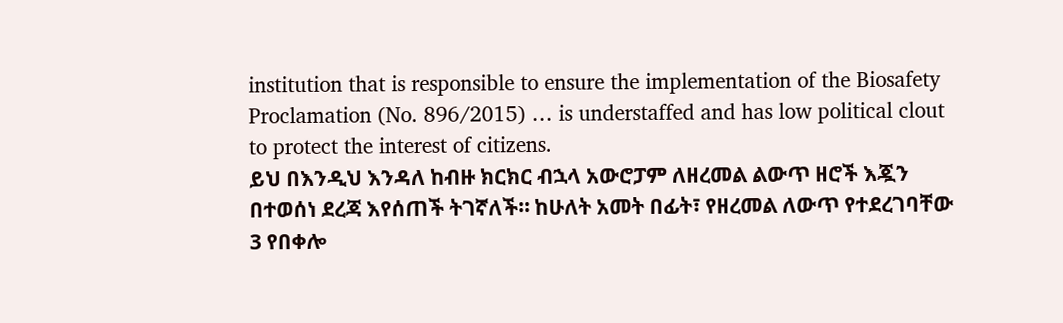institution that is responsible to ensure the implementation of the Biosafety Proclamation (No. 896/2015) … is understaffed and has low political clout to protect the interest of citizens.
ይህ በእንዲህ እንዳለ ከብዙ ክርክር ብኋላ አውሮፓም ለዘረመል ልውጥ ዘሮች እጇን በተወሰነ ደረጃ እየሰጠች ትገኛለች። ከሁለት አመት በፊት፣ የዘረመል ለውጥ የተደረገባቸው 3 የበቀሎ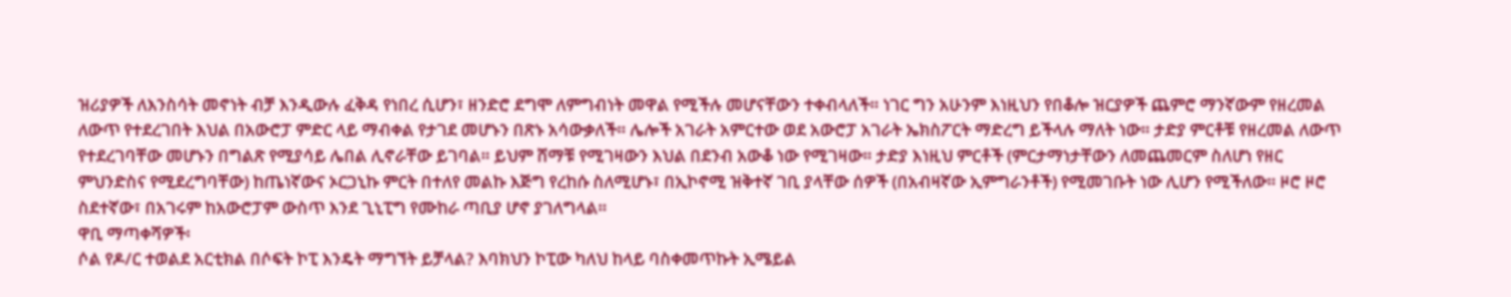ዝሪያዎች ለእንስሳት መኖነት ብቻ እንዲውሉ ፈቅዳ የነበረ ሲሆን፣ ዘንድሮ ደግሞ ለምግብነት መዋል የሚችሉ መሆናቸውን ተቀብላለች። ነገር ግን አሁንም እነዚህን የበቆሎ ዝርያዎች ጨምሮ ማንኛውም የዘረመል ለውጥ የተደረገበት እህል በአውሮፓ ምድር ላይ ማብቀል የታገደ መሆኑን በጽኑ አሳውቃለች። ሌሎች አገራት አምርተው ወደ አውሮፓ አገራት ኤክስፖርት ማድረግ ይችላሉ ማለት ነው። ታድያ ምርቶቹ የዘረመል ለውጥ የተደረገባቸው መሆኑን በግልጽ የሚያሳይ ሌበል ሊኖራቸው ይገባል። ይህም ሸማቹ የሚገዛውን እህል በደንብ አውቆ ነው የሚገዛው። ታድያ እነዚህ ምርቶች (ምርታማነታቸውን ለመጨመርም ስለሆነ የዘር ምህንድስና የሚደረግባቸው) ከጤነኛውና ኦርጋኒኩ ምርት በተለየ መልኩ እጅግ የረከሱ ስለሚሆኑ፣ በኢኮኖሚ ዝቅተኛ ገቢ ያላቸው ሰዎች (በአብዛኛው ኢምግራንቶች) የሚመገቡት ነው ሊሆን የሚችለው። ዞሮ ዞሮ ስደተኛው፣ በአገሩም ከአውሮፓም ውስጥ እንደ ጊኒፒግ የሙከራ ጣቢያ ሆኖ ያገለግላል።
ዋቢ ማጣቀሻዎች፡
ሶል የዶ/ር ተወልደ አርቲክል በሶፍት ኮፒ እንዴት ማግኘት ይቻላል? እባክህን ኮፒው ካለህ ከላይ ባስቀመጥኩት ኢሜይል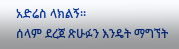አድሬስ ላክልኝ።
ሰላም ደረጀ ጽሁፉን እንዴት ማግኘት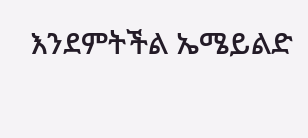እንደምትችል ኤሜይልድ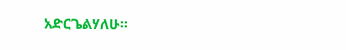አድርጌልሃለሁ።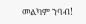መልካም ንባብ!